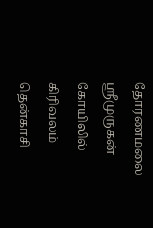தோரணமலை ஸ்ரீமுருகன் கோயிலில் கிரிவலம்
தென்காசி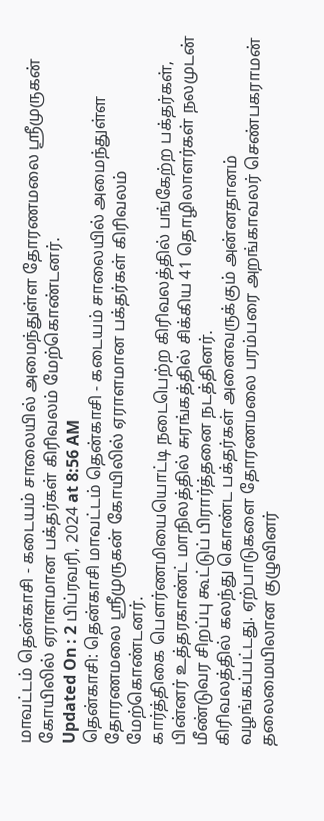மாவட்டம் தென்காசி - கடையம் சாலையில் அமைந்துள்ள தோரணமலை ஸ்ரீமுருகன் கோயிலில் ஏராளமான பக்தர்கள் கிரிவலம் மேற்கொண்டனர்.
Updated On : 2 பிப்ரவரி, 2024 at 8:56 AM
தென்காசி: தென்காசி மாவட்டம் தென்காசி - கடையம் சாலையில் அமைந்துள்ள தோரணமலை ஸ்ரீமுருகன் கோயிலில் ஏராளமான பக்தர்கள் கிரிவலம் மேற்கொண்டனர்.
கார்த்திகை பௌர்ணமியையொட்டி நடைபெற்ற கிரிவலத்தில் பங்கேற்ற பக்தர்கள், பின்னர் உத்தரகாண்ட் மாநிலத்தில் சுரங்கத்தில் சிக்கிய 41 தொழிலாளர்கள் நலமுடன் மீண்டுவர சிறப்பு கூட்டுப் பிரார்த்தனை நடத்தினர்.
கிரிவலத்தில் கலந்து கொண்ட பக்தர்கள் அனைவருக்கும் அன்னதானம் வழங்கப்பட்டது. ஏற்பாடுகளை தோரணமலை பரம்பரை அறங்காவலர் செண்பகராமன் தலைமையிலான குழுவினர்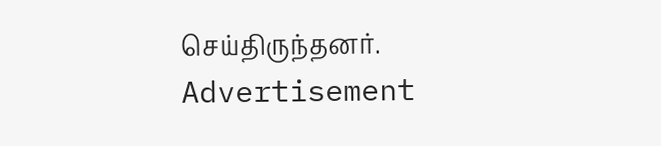செய்திருந்தனர்.
Advertisement